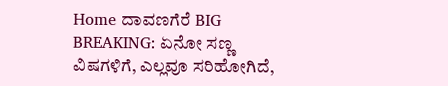Home ದಾವಣಗೆರೆ BIG BREAKING: ಏನೋ ಸಣ್ಣ ವಿಷಗಳಿಗೆ, ಎಲ್ಲವೂ ಸರಿಹೋಗಿದೆ,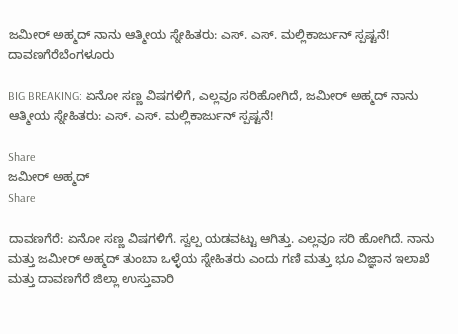ಜಮೀರ್ ಅಹ್ಮದ್ ನಾನು ಆತ್ಮೀಯ ಸ್ನೇಹಿತರು: ಎಸ್. ಎಸ್. ಮಲ್ಲಿಕಾರ್ಜುನ್ ಸ್ಪಷ್ಟನೆ!
ದಾವಣಗೆರೆಬೆಂಗಳೂರು

BIG BREAKING: ಏನೋ ಸಣ್ಣ ವಿಷಗಳಿಗೆ, ಎಲ್ಲವೂ ಸರಿಹೋಗಿದೆ, ಜಮೀರ್ ಅಹ್ಮದ್ ನಾನು ಆತ್ಮೀಯ ಸ್ನೇಹಿತರು: ಎಸ್. ಎಸ್. ಮಲ್ಲಿಕಾರ್ಜುನ್ ಸ್ಪಷ್ಟನೆ!

Share
ಜಮೀರ್ ಅಹ್ಮದ್
Share

ದಾವಣಗೆರೆ: ಏನೋ ಸಣ್ಣ ವಿಷಗಳಿಗೆ. ಸ್ವಲ್ಪ ಯಡವಟ್ಟು ಆಗಿತ್ತು. ಎಲ್ಲವೂ ಸರಿ ಹೋಗಿದೆ. ನಾನು ಮತ್ತು ಜಮೀರ್ ಅಹ್ಮದ್ ತುಂಬಾ ಒಳ್ಳೆಯ ಸ್ನೇಹಿತರು ಎಂದು ಗಣಿ ಮತ್ತು ಭೂ ವಿಜ್ಞಾನ ಇಲಾಖೆ ಮತ್ತು ದಾವಣಗೆರೆ ಜಿಲ್ಲಾ ಉಸ್ತುವಾರಿ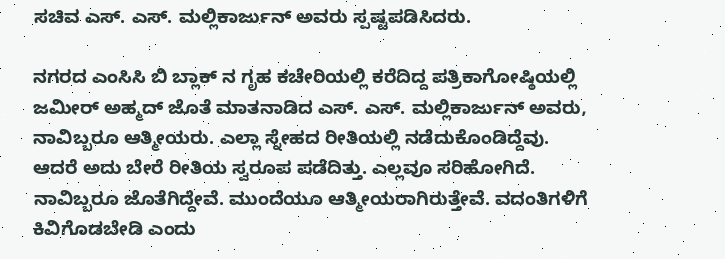ಸಚಿವ ಎಸ್. ಎಸ್. ಮಲ್ಲಿಕಾರ್ಜುನ್ ಅವರು ಸ್ಪಷ್ಟಪಡಿಸಿದರು.

ನಗರದ ಎಂಸಿಸಿ ಬಿ ಬ್ಲಾಕ್ ನ ಗೃಹ ಕಚೇರಿಯಲ್ಲಿ ಕರೆದಿದ್ದ ಪತ್ರಿಕಾಗೋಷ್ಠಿಯಲ್ಲಿ ಜಮೀರ್ ಅಹ್ಮದ್ ಜೊತೆ ಮಾತನಾಡಿದ ಎಸ್. ಎಸ್. ಮಲ್ಲಿಕಾರ್ಜುನ್ ಅವರು, ನಾವಿಬ್ಬರೂ ಆತ್ಮೀಯರು. ಎಲ್ಲಾ ಸ್ನೇಹದ ರೀತಿಯಲ್ಲಿ ನಡೆದುಕೊಂಡಿದ್ದೆವು. ಆದರೆ ಅದು ಬೇರೆ ರೀತಿಯ ಸ್ವರೂಪ ಪಡೆದಿತ್ತು. ಎಲ್ಲವೂ ಸರಿಹೋಗಿದೆ. ನಾವಿಬ್ಬರೂ ಜೊತೆಗಿದ್ದೇವೆ. ಮುಂದೆಯೂ ಆತ್ಮೀಯರಾಗಿರುತ್ತೇವೆ. ವದಂತಿಗಳಿಗೆ ಕಿವಿಗೊಡಬೇಡಿ ಎಂದು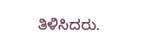ತಿಳಿಸಿದರು.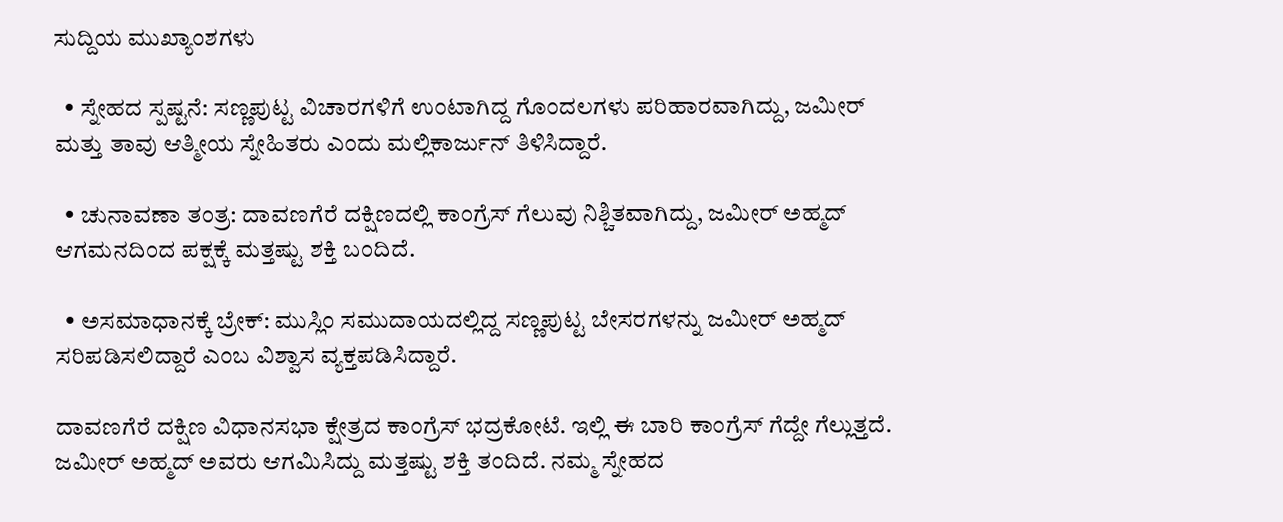ಸುದ್ದಿಯ ಮುಖ್ಯಾಂಶಗಳು

  • ಸ್ನೇಹದ ಸ್ಪಷ್ಟನೆ: ಸಣ್ಣಪುಟ್ಟ ವಿಚಾರಗಳಿಗೆ ಉಂಟಾಗಿದ್ದ ಗೊಂದಲಗಳು ಪರಿಹಾರವಾಗಿದ್ದು, ಜಮೀರ್ ಮತ್ತು ತಾವು ಆತ್ಮೀಯ ಸ್ನೇಹಿತರು ಎಂದು ಮಲ್ಲಿಕಾರ್ಜುನ್ ತಿಳಿಸಿದ್ದಾರೆ.

  • ಚುನಾವಣಾ ತಂತ್ರ: ದಾವಣಗೆರೆ ದಕ್ಷಿಣದಲ್ಲಿ ಕಾಂಗ್ರೆಸ್ ಗೆಲುವು ನಿಶ್ಚಿತವಾಗಿದ್ದು, ಜಮೀರ್ ಅಹ್ಮದ್ ಆಗಮನದಿಂದ ಪಕ್ಷಕ್ಕೆ ಮತ್ತಷ್ಟು ಶಕ್ತಿ ಬಂದಿದೆ.

  • ಅಸಮಾಧಾನಕ್ಕೆ ಬ್ರೇಕ್: ಮುಸ್ಲಿಂ ಸಮುದಾಯದಲ್ಲಿದ್ದ ಸಣ್ಣಪುಟ್ಟ ಬೇಸರಗಳನ್ನು ಜಮೀರ್ ಅಹ್ಮದ್ ಸರಿಪಡಿಸಲಿದ್ದಾರೆ ಎಂಬ ವಿಶ್ವಾಸ ವ್ಯಕ್ತಪಡಿಸಿದ್ದಾರೆ.

ದಾವಣಗೆರೆ ದಕ್ಷಿಣ ವಿಧಾನಸಭಾ ಕ್ಷೇತ್ರದ ಕಾಂಗ್ರೆಸ್ ಭದ್ರಕೋಟೆ. ಇಲ್ಲಿ ಈ ಬಾರಿ ಕಾಂಗ್ರೆಸ್ ಗೆದ್ದೇ ಗೆಲ್ಲುತ್ತದೆ. ಜಮೀರ್ ಅಹ್ಮದ್ ಅವರು ಆಗಮಿಸಿದ್ದು ಮತ್ತಷ್ಟು ಶಕ್ತಿ ತಂದಿದೆ. ನಮ್ಮ ಸ್ನೇಹದ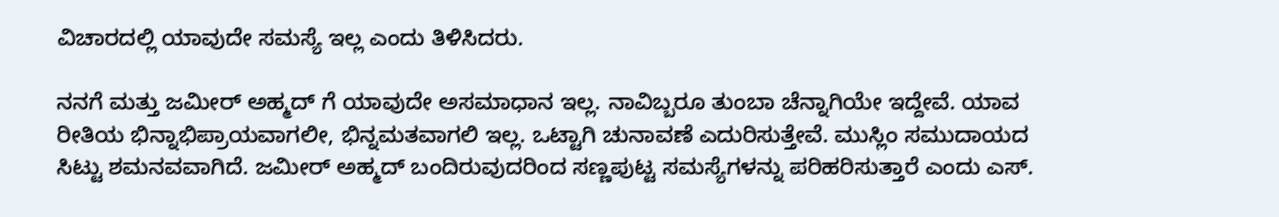ವಿಚಾರದಲ್ಲಿ ಯಾವುದೇ ಸಮಸ್ಯೆ ಇಲ್ಲ ಎಂದು ತಿಳಿಸಿದರು.

ನನಗೆ ಮತ್ತು ಜಮೀರ್ ಅಹ್ಮದ್ ಗೆ ಯಾವುದೇ ಅಸಮಾಧಾನ ಇಲ್ಲ. ನಾವಿಬ್ಬರೂ ತುಂಬಾ ಚೆನ್ನಾಗಿಯೇ ಇದ್ದೇವೆ. ಯಾವ ರೀತಿಯ ಭಿನ್ನಾಭಿಪ್ರಾಯವಾಗಲೀ, ಭಿನ್ನಮತವಾಗಲಿ ಇಲ್ಲ. ಒಟ್ಟಾಗಿ ಚುನಾವಣೆ ಎದುರಿಸುತ್ತೇವೆ. ಮುಸ್ಲಿಂ ಸಮುದಾಯದ ಸಿಟ್ಟು ಶಮನವವಾಗಿದೆ. ಜಮೀರ್ ಅಹ್ಮದ್ ಬಂದಿರುವುದರಿಂದ ಸಣ್ಣಪುಟ್ಟ ಸಮಸ್ಯೆಗಳನ್ನು ಪರಿಹರಿಸುತ್ತಾರೆ ಎಂದು ಎಸ್.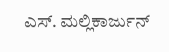ಎಸ್. ಮಲ್ಲಿಕಾರ್ಜುನ್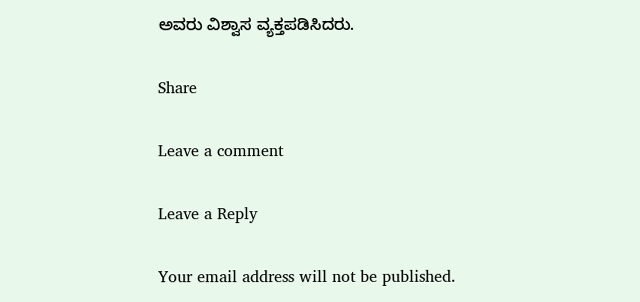ಅವರು ವಿಶ್ವಾಸ ವ್ಯಕ್ತಪಡಿಸಿದರು.

Share

Leave a comment

Leave a Reply

Your email address will not be published.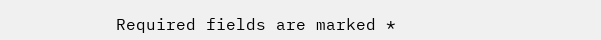Required fields are marked *